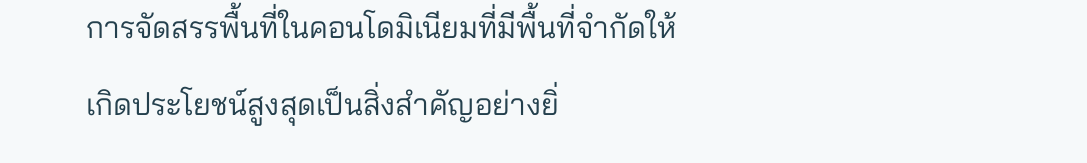การจัดสรรพื้นที่ในคอนโดมิเนียมที่มีพื้นที่จำกัดให้เกิดประโยชน์สูงสุดเป็นสิ่งสำคัญอย่างยิ่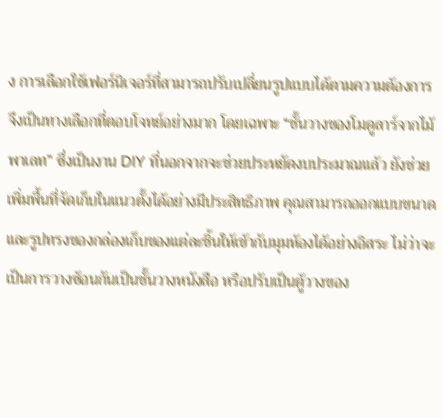ง การเลือกใช้เฟอร์นิเจอร์ที่สามารถปรับเปลี่ยนรูปแบบได้ตามความต้องการจึงเป็นทางเลือกที่ตอบโจทย์อย่างมาก โดยเฉพาะ “ชั้นวางของโมดูลาร์จากไม้พาเลท” ซึ่งเป็นงาน DIY ที่นอกจากจะช่วยประหยัดงบประมาณแล้ว ยังช่วยเพิ่มพื้นที่จัดเก็บในแนวตั้งได้อย่างมีประสิทธิภาพ คุณสามารถออกแบบขนาดและรูปทรงของกล่องเก็บของแต่ละชิ้นให้เข้ากับมุมห้องได้อย่างอิสระ ไม่ว่าจะเป็นการวางซ้อนกันเป็นชั้นวางหนังสือ หรือปรับเป็นตู้วางของ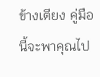ข้างเตียง คู่มือนี้จะพาคุณไป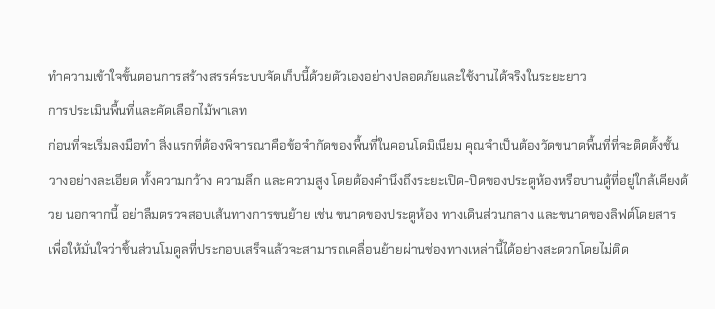ทำความเข้าใจขั้นตอนการสร้างสรรค์ระบบจัดเก็บนี้ด้วยตัวเองอย่างปลอดภัยและใช้งานได้จริงในระยะยาว
การประเมินพื้นที่และคัดเลือกไม้พาเลท
ก่อนที่จะเริ่มลงมือทำ สิ่งแรกที่ต้องพิจารณาคือข้อจำกัดของพื้นที่ในคอนโดมิเนียม คุณจำเป็นต้องวัดขนาดพื้นที่ที่จะติดตั้งชั้นวางอย่างละเอียด ทั้งความกว้าง ความลึก และความสูง โดยต้องคำนึงถึงระยะเปิด-ปิดของประตูห้องหรือบานตู้ที่อยู่ใกล้เคียงด้วย นอกจากนี้ อย่าลืมตรวจสอบเส้นทางการขนย้าย เช่น ขนาดของประตูห้อง ทางเดินส่วนกลาง และขนาดของลิฟต์โดยสาร เพื่อให้มั่นใจว่าชิ้นส่วนโมดูลที่ประกอบเสร็จแล้วจะสามารถเคลื่อนย้ายผ่านช่องทางเหล่านี้ได้อย่างสะดวกโดยไม่ติด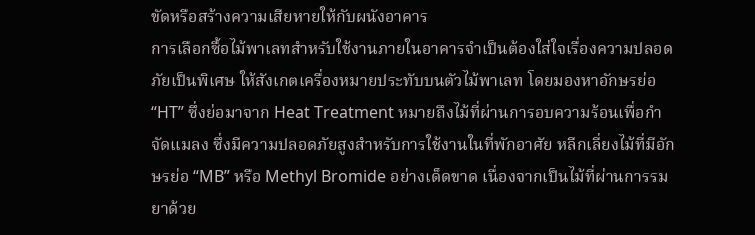ขัดหรือสร้างความเสียหายให้กับผนังอาคาร
การเลือกซื้อไม้พาเลทสำหรับใช้งานภายในอาคารจำเป็นต้องใส่ใจเรื่องความปลอดภัยเป็นพิเศษ ให้สังเกตเครื่องหมายประทับบนตัวไม้พาเลท โดยมองหาอักษรย่อ “HT” ซึ่งย่อมาจาก Heat Treatment หมายถึงไม้ที่ผ่านการอบความร้อนเพื่อกำจัดแมลง ซึ่งมีความปลอดภัยสูงสำหรับการใช้งานในที่พักอาศัย หลีกเลี่ยงไม้ที่มีอักษรย่อ “MB” หรือ Methyl Bromide อย่างเด็ดขาด เนื่องจากเป็นไม้ที่ผ่านการรมยาด้วย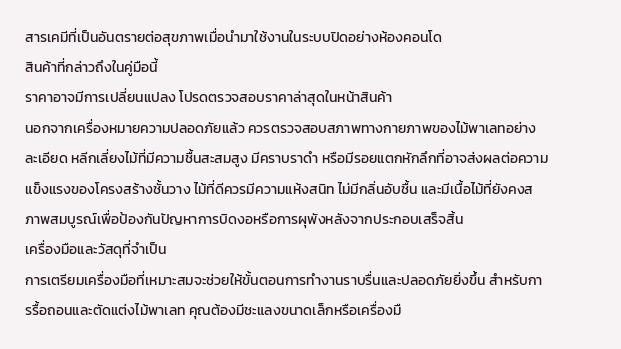สารเคมีที่เป็นอันตรายต่อสุขภาพเมื่อนำมาใช้งานในระบบปิดอย่างห้องคอนโด
สินค้าที่กล่าวถึงในคู่มือนี้
ราคาอาจมีการเปลี่ยนแปลง โปรดตรวจสอบราคาล่าสุดในหน้าสินค้า
นอกจากเครื่องหมายความปลอดภัยแล้ว ควรตรวจสอบสภาพทางกายภาพของไม้พาเลทอย่างละเอียด หลีกเลี่ยงไม้ที่มีความชื้นสะสมสูง มีคราบราดำ หรือมีรอยแตกหักลึกที่อาจส่งผลต่อความแข็งแรงของโครงสร้างชั้นวาง ไม้ที่ดีควรมีความแห้งสนิท ไม่มีกลิ่นอับชื้น และมีเนื้อไม้ที่ยังคงสภาพสมบูรณ์เพื่อป้องกันปัญหาการบิดงอหรือการผุพังหลังจากประกอบเสร็จสิ้น
เครื่องมือและวัสดุที่จำเป็น
การเตรียมเครื่องมือที่เหมาะสมจะช่วยให้ขั้นตอนการทำงานราบรื่นและปลอดภัยยิ่งขึ้น สำหรับการรื้อถอนและตัดแต่งไม้พาเลท คุณต้องมีชะแลงขนาดเล็กหรือเครื่องมื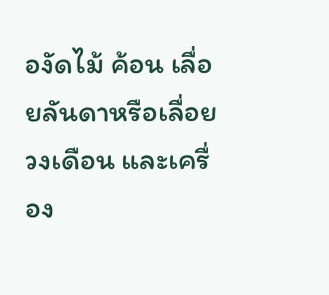องัดไม้ ค้อน เลื่อยลันดาหรือเลื่อยวงเดือน และเครื่อง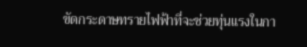ขัดกระดาษทรายไฟฟ้าที่จะช่วยทุ่นแรงในกา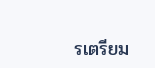รเตรียม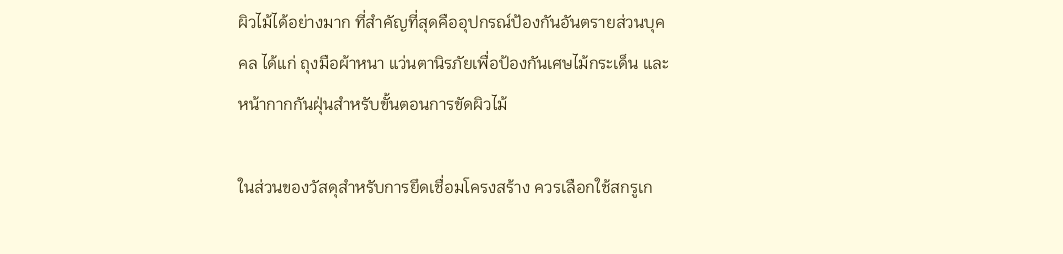ผิวไม้ได้อย่างมาก ที่สำคัญที่สุดคืออุปกรณ์ป้องกันอันตรายส่วนบุคคล ได้แก่ ถุงมือผ้าหนา แว่นตานิรภัยเพื่อป้องกันเศษไม้กระเด็น และหน้ากากกันฝุ่นสำหรับขั้นตอนการขัดผิวไม้

ในส่วนของวัสดุสำหรับการยึดเชื่อมโครงสร้าง ควรเลือกใช้สกรูเก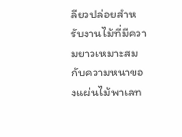ลียวปล่อยสำหรับงานไม้ที่มีความยาวเหมาะสมกับความหนาของแผ่นไม้พาเลท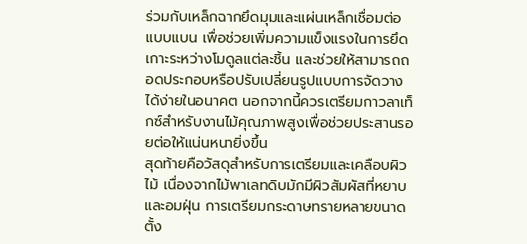ร่วมกับเหล็กฉากยึดมุมและแผ่นเหล็กเชื่อมต่อแบบแบน เพื่อช่วยเพิ่มความแข็งแรงในการยึดเกาะระหว่างโมดูลแต่ละชิ้น และช่วยให้สามารถถอดประกอบหรือปรับเปลี่ยนรูปแบบการจัดวางได้ง่ายในอนาคต นอกจากนี้ควรเตรียมกาวลาเท็กซ์สำหรับงานไม้คุณภาพสูงเพื่อช่วยประสานรอยต่อให้แน่นหนายิ่งขึ้น
สุดท้ายคือวัสดุสำหรับการเตรียมและเคลือบผิวไม้ เนื่องจากไม้พาเลทดิบมักมีผิวสัมผัสที่หยาบและอมฝุ่น การเตรียมกระดาษทรายหลายขนาด ตั้ง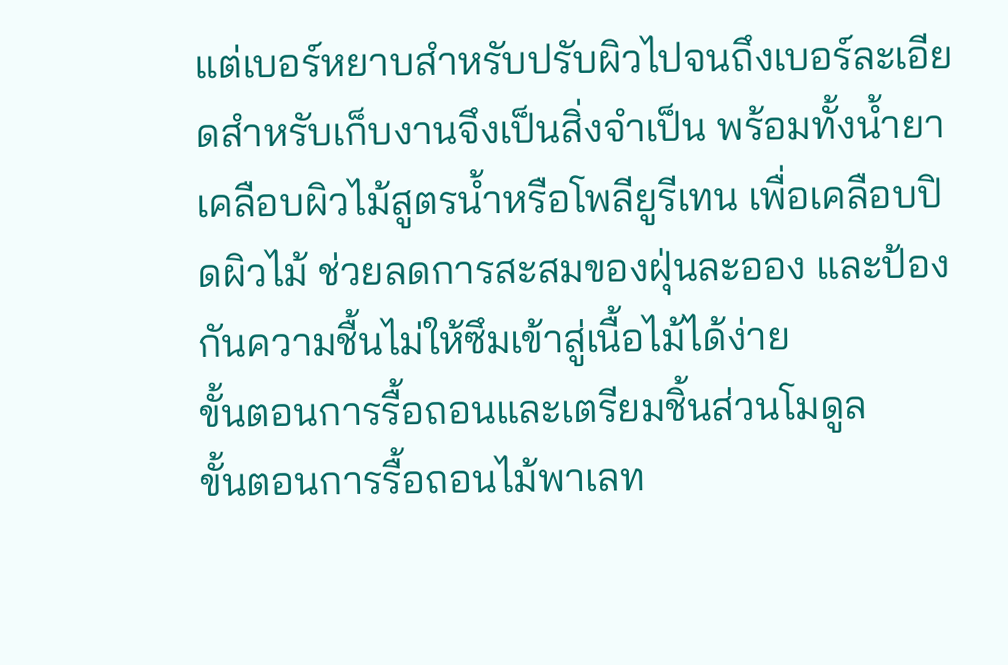แต่เบอร์หยาบสำหรับปรับผิวไปจนถึงเบอร์ละเอียดสำหรับเก็บงานจึงเป็นสิ่งจำเป็น พร้อมทั้งน้ำยาเคลือบผิวไม้สูตรน้ำหรือโพลียูรีเทน เพื่อเคลือบปิดผิวไม้ ช่วยลดการสะสมของฝุ่นละออง และป้องกันความชื้นไม่ให้ซึมเข้าสู่เนื้อไม้ได้ง่าย
ขั้นตอนการรื้อถอนและเตรียมชิ้นส่วนโมดูล
ขั้นตอนการรื้อถอนไม้พาเลท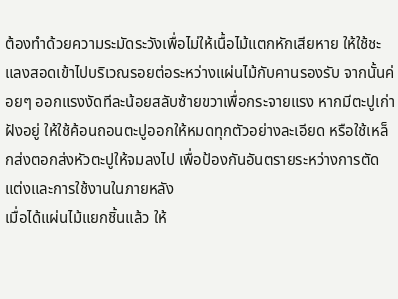ต้องทำด้วยความระมัดระวังเพื่อไม่ให้เนื้อไม้แตกหักเสียหาย ให้ใช้ชะแลงสอดเข้าไปบริเวณรอยต่อระหว่างแผ่นไม้กับคานรองรับ จากนั้นค่อยๆ ออกแรงงัดทีละน้อยสลับซ้ายขวาเพื่อกระจายแรง หากมีตะปูเก่าฝังอยู่ ให้ใช้ค้อนถอนตะปูออกให้หมดทุกตัวอย่างละเอียด หรือใช้เหล็กส่งตอกส่งหัวตะปูให้จมลงไป เพื่อป้องกันอันตรายระหว่างการตัดแต่งและการใช้งานในภายหลัง
เมื่อได้แผ่นไม้แยกชิ้นแล้ว ให้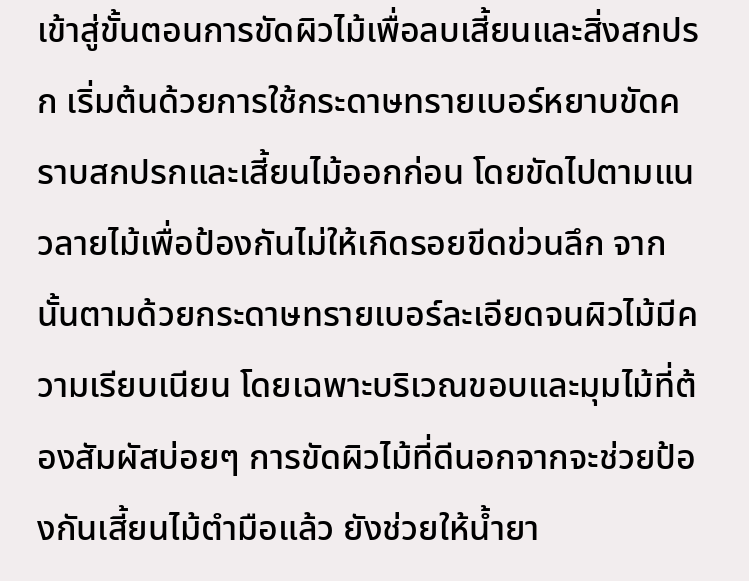เข้าสู่ขั้นตอนการขัดผิวไม้เพื่อลบเสี้ยนและสิ่งสกปรก เริ่มต้นด้วยการใช้กระดาษทรายเบอร์หยาบขัดคราบสกปรกและเสี้ยนไม้ออกก่อน โดยขัดไปตามแนวลายไม้เพื่อป้องกันไม่ให้เกิดรอยขีดข่วนลึก จากนั้นตามด้วยกระดาษทรายเบอร์ละเอียดจนผิวไม้มีความเรียบเนียน โดยเฉพาะบริเวณขอบและมุมไม้ที่ต้องสัมผัสบ่อยๆ การขัดผิวไม้ที่ดีนอกจากจะช่วยป้องกันเสี้ยนไม้ตำมือแล้ว ยังช่วยให้น้ำยา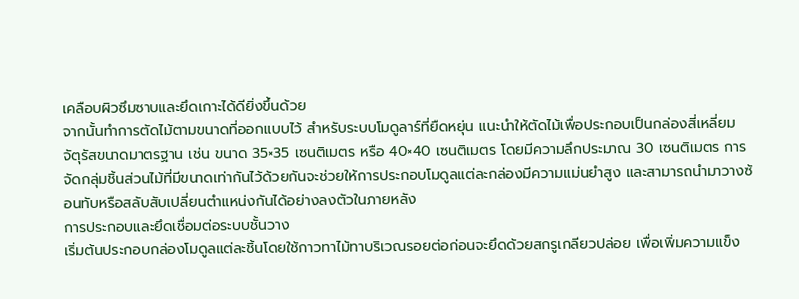เคลือบผิวซึมซาบและยึดเกาะได้ดียิ่งขึ้นด้วย
จากนั้นทำการตัดไม้ตามขนาดที่ออกแบบไว้ สำหรับระบบโมดูลาร์ที่ยืดหยุ่น แนะนำให้ตัดไม้เพื่อประกอบเป็นกล่องสี่เหลี่ยมจัตุรัสขนาดมาตรฐาน เช่น ขนาด 35×35 เซนติเมตร หรือ 40×40 เซนติเมตร โดยมีความลึกประมาณ 30 เซนติเมตร การจัดกลุ่มชิ้นส่วนไม้ที่มีขนาดเท่ากันไว้ด้วยกันจะช่วยให้การประกอบโมดูลแต่ละกล่องมีความแม่นยำสูง และสามารถนำมาวางซ้อนทับหรือสลับสับเปลี่ยนตำแหน่งกันได้อย่างลงตัวในภายหลัง
การประกอบและยึดเชื่อมต่อระบบชั้นวาง
เริ่มต้นประกอบกล่องโมดูลแต่ละชิ้นโดยใช้กาวทาไม้ทาบริเวณรอยต่อก่อนจะยึดด้วยสกรูเกลียวปล่อย เพื่อเพิ่มความแข็ง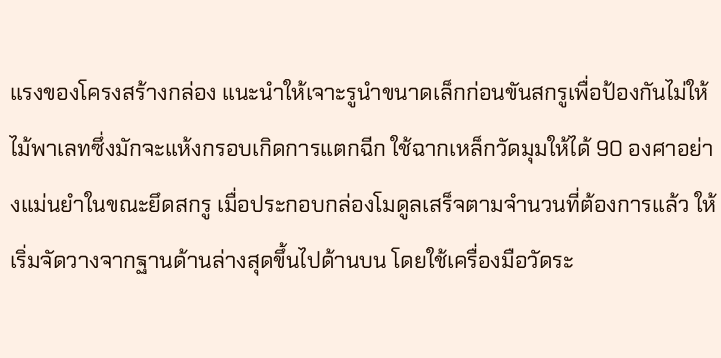แรงของโครงสร้างกล่อง แนะนำให้เจาะรูนำขนาดเล็กก่อนขันสกรูเพื่อป้องกันไม่ให้ไม้พาเลทซึ่งมักจะแห้งกรอบเกิดการแตกฉีก ใช้ฉากเหล็กวัดมุมให้ได้ 90 องศาอย่างแม่นยำในขณะยึดสกรู เมื่อประกอบกล่องโมดูลเสร็จตามจำนวนที่ต้องการแล้ว ให้เริ่มจัดวางจากฐานด้านล่างสุดขึ้นไปด้านบน โดยใช้เครื่องมือวัดระ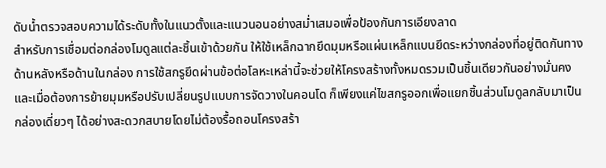ดับน้ำตรวจสอบความได้ระดับทั้งในแนวตั้งและแนวนอนอย่างสม่ำเสมอเพื่อป้องกันการเอียงลาด
สำหรับการเชื่อมต่อกล่องโมดูลแต่ละชิ้นเข้าด้วยกัน ให้ใช้เหล็กฉากยึดมุมหรือแผ่นเหล็กแบนยึดระหว่างกล่องที่อยู่ติดกันทางด้านหลังหรือด้านในกล่อง การใช้สกรูยึดผ่านข้อต่อโลหะเหล่านี้จะช่วยให้โครงสร้างทั้งหมดรวมเป็นชิ้นเดียวกันอย่างมั่นคง และเมื่อต้องการย้ายมุมหรือปรับเปลี่ยนรูปแบบการจัดวางในคอนโด ก็เพียงแค่ไขสกรูออกเพื่อแยกชิ้นส่วนโมดูลกลับมาเป็นกล่องเดี่ยวๆ ได้อย่างสะดวกสบายโดยไม่ต้องรื้อถอนโครงสร้า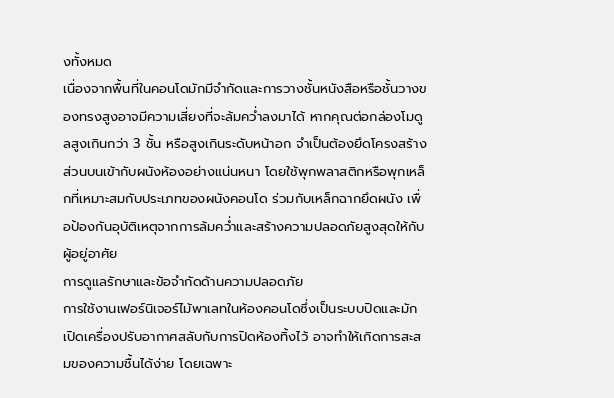งทั้งหมด
เนื่องจากพื้นที่ในคอนโดมักมีจำกัดและการวางชั้นหนังสือหรือชั้นวางของทรงสูงอาจมีความเสี่ยงที่จะล้มคว่ำลงมาได้ หากคุณต่อกล่องโมดูลสูงเกินกว่า 3 ชั้น หรือสูงเกินระดับหน้าอก จำเป็นต้องยึดโครงสร้างส่วนบนเข้ากับผนังห้องอย่างแน่นหนา โดยใช้พุกพลาสติกหรือพุกเหล็กที่เหมาะสมกับประเภทของผนังคอนโด ร่วมกับเหล็กฉากยึดผนัง เพื่อป้องกันอุบัติเหตุจากการล้มคว่ำและสร้างความปลอดภัยสูงสุดให้กับผู้อยู่อาศัย
การดูแลรักษาและข้อจำกัดด้านความปลอดภัย
การใช้งานเฟอร์นิเจอร์ไม้พาเลทในห้องคอนโดซึ่งเป็นระบบปิดและมักเปิดเครื่องปรับอากาศสลับกับการปิดห้องทิ้งไว้ อาจทำให้เกิดการสะสมของความชื้นได้ง่าย โดยเฉพาะ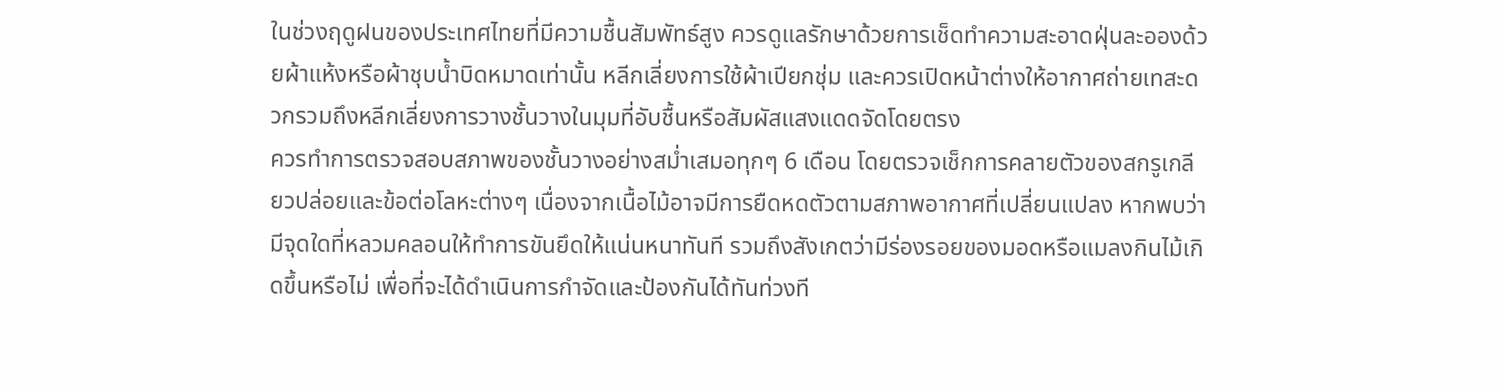ในช่วงฤดูฝนของประเทศไทยที่มีความชื้นสัมพัทธ์สูง ควรดูแลรักษาด้วยการเช็ดทำความสะอาดฝุ่นละอองด้วยผ้าแห้งหรือผ้าชุบน้ำบิดหมาดเท่านั้น หลีกเลี่ยงการใช้ผ้าเปียกชุ่ม และควรเปิดหน้าต่างให้อากาศถ่ายเทสะดวกรวมถึงหลีกเลี่ยงการวางชั้นวางในมุมที่อับชื้นหรือสัมผัสแสงแดดจัดโดยตรง
ควรทำการตรวจสอบสภาพของชั้นวางอย่างสม่ำเสมอทุกๆ 6 เดือน โดยตรวจเช็กการคลายตัวของสกรูเกลียวปล่อยและข้อต่อโลหะต่างๆ เนื่องจากเนื้อไม้อาจมีการยืดหดตัวตามสภาพอากาศที่เปลี่ยนแปลง หากพบว่ามีจุดใดที่หลวมคลอนให้ทำการขันยึดให้แน่นหนาทันที รวมถึงสังเกตว่ามีร่องรอยของมอดหรือแมลงกินไม้เกิดขึ้นหรือไม่ เพื่อที่จะได้ดำเนินการกำจัดและป้องกันได้ทันท่วงที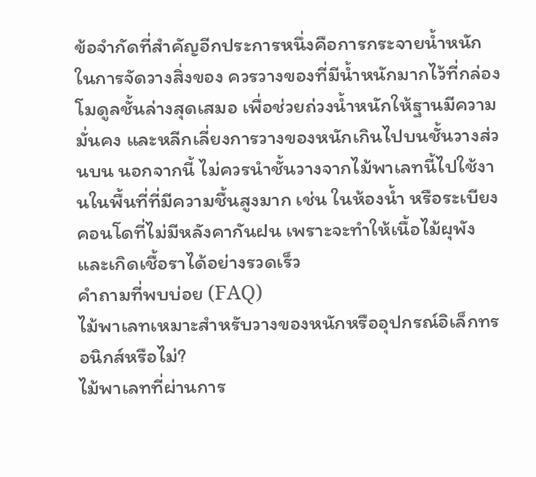ข้อจำกัดที่สำคัญอีกประการหนึ่งคือการกระจายน้ำหนักในการจัดวางสิ่งของ ควรวางของที่มีน้ำหนักมากไว้ที่กล่องโมดูลชั้นล่างสุดเสมอ เพื่อช่วยถ่วงน้ำหนักให้ฐานมีความมั่นคง และหลีกเลี่ยงการวางของหนักเกินไปบนชั้นวางส่วนบน นอกจากนี้ ไม่ควรนำชั้นวางจากไม้พาเลทนี้ไปใช้งานในพื้นที่ที่มีความชื้นสูงมาก เช่น ในห้องน้ำ หรือระเบียงคอนโดที่ไม่มีหลังคากันฝน เพราะจะทำให้เนื้อไม้ผุพังและเกิดเชื้อราได้อย่างรวดเร็ว
คำถามที่พบบ่อย (FAQ)
ไม้พาเลทเหมาะสำหรับวางของหนักหรืออุปกรณ์อิเล็กทรอนิกส์หรือไม่?
ไม้พาเลทที่ผ่านการ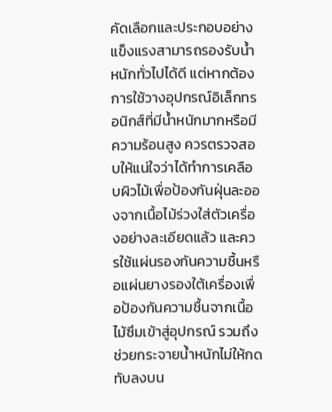คัดเลือกและประกอบอย่างแข็งแรงสามารถรองรับน้ำหนักทั่วไปได้ดี แต่หากต้องการใช้วางอุปกรณ์อิเล็กทรอนิกส์ที่มีน้ำหนักมากหรือมีความร้อนสูง ควรตรวจสอบให้แน่ใจว่าได้ทำการเคลือบผิวไม้เพื่อป้องกันฝุ่นละอองจากเนื้อไม้ร่วงใส่ตัวเครื่องอย่างละเอียดแล้ว และควรใช้แผ่นรองกันความชื้นหรือแผ่นยางรองใต้เครื่องเพื่อป้องกันความชื้นจากเนื้อไม้ซึมเข้าสู่อุปกรณ์ รวมถึงช่วยกระจายน้ำหนักไม่ให้กดทับลงบน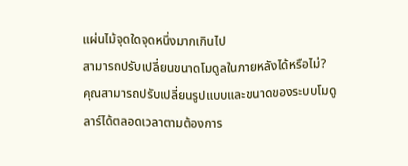แผ่นไม้จุดใดจุดหนึ่งมากเกินไป
สามารถปรับเปลี่ยนขนาดโมดูลในภายหลังได้หรือไม่?
คุณสามารถปรับเปลี่ยนรูปแบบและขนาดของระบบโมดูลาร์ได้ตลอดเวลาตามต้องการ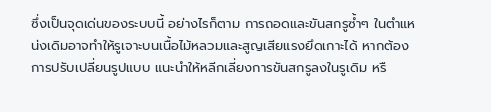ซึ่งเป็นจุดเด่นของระบบนี้ อย่างไรก็ตาม การถอดและขันสกรูซ้ำๆ ในตำแหน่งเดิมอาจทำให้รูเจาะบนเนื้อไม้หลวมและสูญเสียแรงยึดเกาะได้ หากต้องการปรับเปลี่ยนรูปแบบ แนะนำให้หลีกเลี่ยงการขันสกรูลงในรูเดิม หรื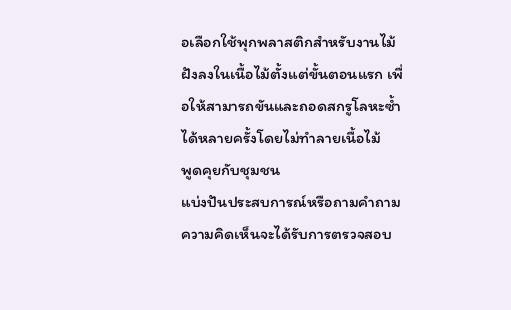อเลือกใช้พุกพลาสติกสำหรับงานไม้ฝังลงในเนื้อไม้ตั้งแต่ขั้นตอนแรก เพื่อให้สามารถขันและถอดสกรูโลหะซ้ำได้หลายครั้งโดยไม่ทำลายเนื้อไม้
พูดคุยกับชุมชน
แบ่งปันประสบการณ์หรือถามคำถาม ความคิดเห็นจะได้รับการตรวจสอบ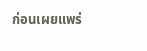ก่อนเผยแพร่